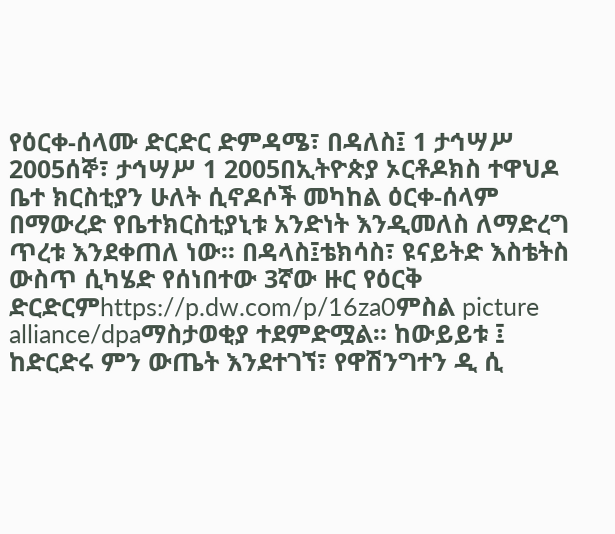የዕርቀ-ሰላሙ ድርድር ድምዳሜ፣ በዳለስ፤ 1 ታኅሣሥ 2005ሰኞ፣ ታኅሣሥ 1 2005በኢትዮጵያ ኦርቶዶክስ ተዋህዶ ቤተ ክርስቲያን ሁለት ሲኖዶሶች መካከል ዕርቀ-ሰላም በማውረድ የቤተክርስቲያኒቱ አንድነት እንዲመለስ ለማድረግ ጥረቱ እንደቀጠለ ነው። በዳላስ፤ቴክሳስ፣ ዩናይትድ እስቴትስ ውስጥ ሲካሄድ የሰነበተው 3ኛው ዙር የዕርቅ ድርድርምhttps://p.dw.com/p/16za0ምስል picture alliance/dpaማስታወቂያ ተደምድሟል። ከውይይቱ ፤ ከድርድሩ ምን ውጤት እንደተገኘ፣ የዋሽንግተን ዲ ሲ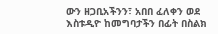ውን ዘጋቢአችንን፣ አበበ ፈለቀን ወደ እስቱዲዮ ከመግባታችን በፊት በስልክ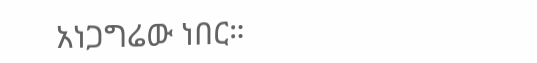አነጋግሬው ነበር።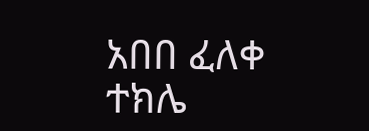አበበ ፈለቀ ተክሌ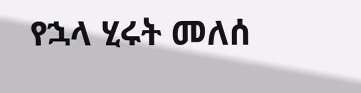የኋላ ሂሩት መለሰ